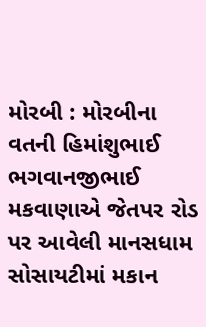મોરબી : મોરબીના વતની હિમાંશુભાઈ ભગવાનજીભાઈ મકવાણાએ જેતપર રોડ પર આવેલી માનસધામ સોસાયટીમાં મકાન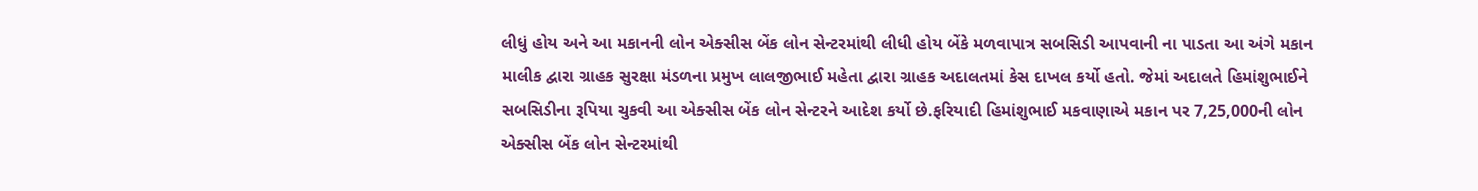લીધું હોય અને આ મકાનની લોન એક્સીસ બેંક લોન સેન્ટરમાંથી લીધી હોય બેંકે મળવાપાત્ર સબસિડી આપવાની ના પાડતા આ અંગે મકાન માલીક દ્વારા ગ્રાહક સુરક્ષા મંડળના પ્રમુખ લાલજીભાઈ મહેતા દ્વારા ગ્રાહક અદાલતમાં કેસ દાખલ કર્યો હતો. જેમાં અદાલતે હિમાંશુભાઈને સબસિડીના રૂપિયા ચુકવી આ એક્સીસ બેંક લોન સેન્ટરને આદેશ કર્યો છે.ફરિયાદી હિમાંશુભાઈ મકવાણાએ મકાન પર 7,25,000ની લોન એક્સીસ બેંક લોન સેન્ટરમાંથી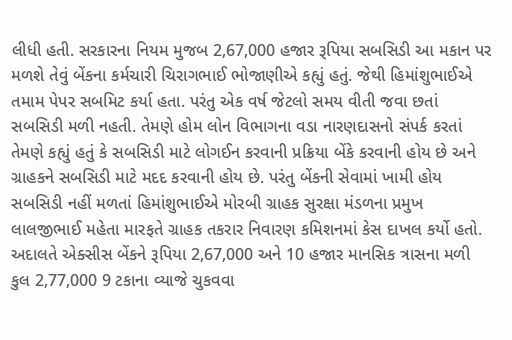લીધી હતી. સરકારના નિયમ મુજબ 2,67,000 હજાર રૂપિયા સબસિડી આ મકાન પર મળશે તેવું બેંકના કર્મચારી ચિરાગભાઈ ભોજાણીએ કહ્યું હતું. જેથી હિમાંશુભાઈએ તમામ પેપર સબમિટ કર્યા હતા. પરંતુ એક વર્ષ જેટલો સમય વીતી જવા છતાં સબસિડી મળી નહતી. તેમણે હોમ લોન વિભાગના વડા નારણદાસનો સંપર્ક કરતાં તેમણે કહ્યું હતું કે સબસિડી માટે લોગઈન કરવાની પ્રક્રિયા બેંકે કરવાની હોય છે અને ગ્રાહકને સબસિડી માટે મદદ કરવાની હોય છે. પરંતુ બેંકની સેવામાં ખામી હોય સબસિડી નહીં મળતાં હિમાંશુભાઈએ મોરબી ગ્રાહક સુરક્ષા મંડળના પ્રમુખ લાલજીભાઈ મહેતા મારફતે ગ્રાહક તકરાર નિવારણ કમિશનમાં કેસ દાખલ કર્યો હતો. અદાલતે એક્સીસ બેંકને રૂપિયા 2,67,000 અને 10 હજાર માનસિક ત્રાસના મળી કુલ 2,77,000 9 ટકાના વ્યાજે ચુકવવા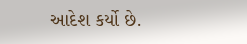આદેશ કર્યો છે.